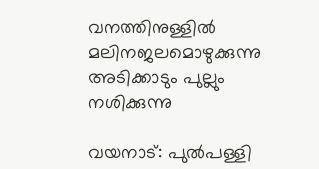വനത്തിനുള്ളില്‍ മലിനജലമൊഴുക്കുന്നു അടിക്കാടും പുല്ലും നശിക്കുന്നു

വയനാട്: പുല്‍പള്ളി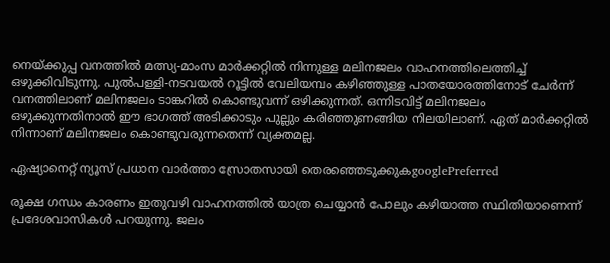നെയ്ക്കുപ്പ വനത്തില്‍ മത്സ്യ-മാംസ മാര്‍ക്കറ്റില്‍ നിന്നുള്ള മലിനജലം വാഹനത്തിലെത്തിച്ച് ഒഴുക്കിവിടുന്നു. പുല്‍പള്ളി-നടവയല്‍ റൂട്ടില്‍ വേലിയമ്പം കഴിഞ്ഞുള്ള പാതയോരത്തിനോട് ചേര്‍ന്ന് വനത്തിലാണ് മലിനജലം ടാങ്കറില്‍ കൊണ്ടുവന്ന് ഒഴിക്കുന്നത്. ഒന്നിടവിട്ട് മലിനജലം ഒഴുക്കുന്നതിനാല്‍ ഈ ഭാഗത്ത് അടിക്കാടും പുല്ലും കരിഞ്ഞുണങ്ങിയ നിലയിലാണ്. ഏത് മാര്‍ക്കറ്റില്‍ നിന്നാണ് മലിനജലം കൊണ്ടുവരുന്നതെന്ന് വ്യക്തമല്ല.

ഏഷ്യാനെറ്റ് ന്യൂസ് പ്രധാന വാർത്താ സ്രോതസായി തെരഞ്ഞെടുക്കുകgooglePreferred

രൂക്ഷ ഗന്ധം കാരണം ഇതുവഴി വാഹനത്തില്‍ യാത്ര ചെയ്യാന്‍ പോലും കഴിയാത്ത സ്ഥിതിയാണെന്ന് പ്രദേശവാസികള്‍ പറയുന്നു. ജലം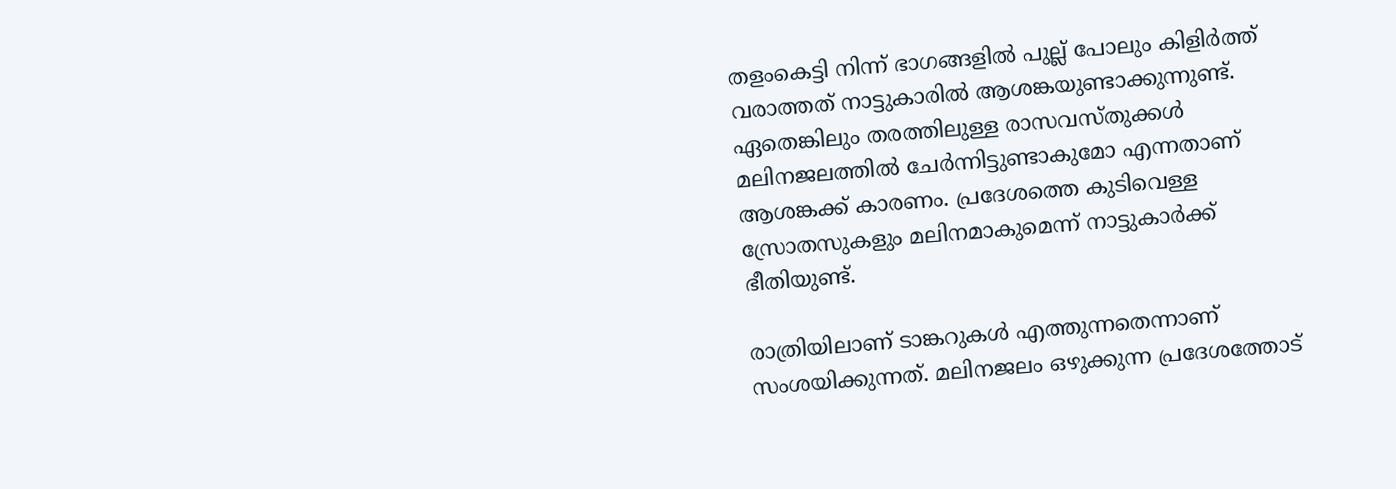തളംകെട്ടി നിന്ന് ഭാഗങ്ങളില്‍ പുല്ല് പോലും കിളിര്‍ത്ത് വരാത്തത് നാട്ടുകാരില്‍ ആശങ്കയുണ്ടാക്കുന്നുണ്ട്. ഏതെങ്കിലും തരത്തിലുള്ള രാസവസ്തുക്കള്‍ മലിനജലത്തില്‍ ചേര്‍ന്നിട്ടുണ്ടാകുമോ എന്നതാണ് ആശങ്കക്ക് കാരണം. പ്രദേശത്തെ കുടിവെള്ള സ്രോതസുകളും മലിനമാകുമെന്ന് നാട്ടുകാര്‍ക്ക് ഭീതിയുണ്ട്.

രാത്രിയിലാണ് ടാങ്കറുകള്‍ എത്തുന്നതെന്നാണ് സംശയിക്കുന്നത്. മലിനജലം ഒഴുക്കുന്ന പ്രദേശത്തോട്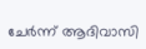ചേര്‍ന്ന് ആദിവാസി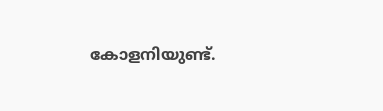കോളനിയുണ്ട്.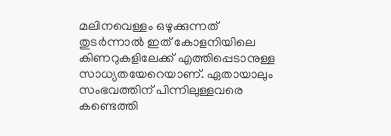മലിനവെള്ളം ഒഴുക്കുന്നത് തുടര്‍ന്നാല്‍ ഇത് കോളനിയിലെ കിണറുകളിലേക്ക് എത്തിപ്പെടാനുള്ള സാധ്യതയേറെയാണ്. ഏതായാലും സംഭവത്തിന് പിന്നിലുള്ളവരെ കണ്ടെത്തി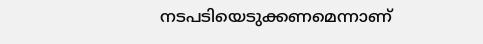നടപടിയെടുക്കണമെന്നാണ്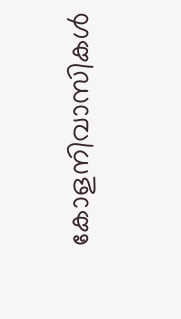കോളനിവാസികള്‍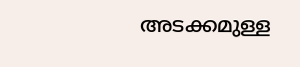അടക്കമുള്ള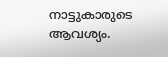നാട്ടുകാരുടെ ആവശ്യം.